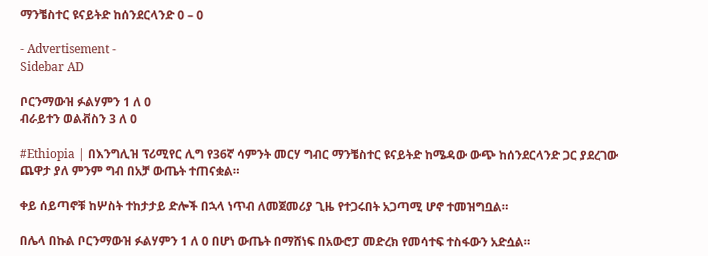ማንቼስተር ዩናይትድ ከሰንደርላንድ 0 – 0

- Advertisement -
Sidebar AD

ቦርንማውዝ ፉልሃምን 1 ለ 0
ብራይተን ወልቭስን 3 ለ 0

#Ethiopia | በእንግሊዝ ፕሪሚየር ሊግ የ36ኛ ሳምንት መርሃ ግብር ማንቼስተር ዩናይትድ ከሜዳው ውጭ ከሰንደርላንድ ጋር ያደረገው ጨዋታ ያለ ምንም ግብ በአቻ ውጤት ተጠናቋል።

ቀይ ሰይጣኖቹ ከሦስት ተከታታይ ድሎች በኋላ ነጥብ ለመጀመሪያ ጊዜ የተጋሩበት አጋጣሚ ሆኖ ተመዝግቧል።

በሌላ በኩል ቦርንማውዝ ፉልሃምን 1 ለ 0 በሆነ ውጤት በማሸነፍ በአውሮፓ መድረክ የመሳተፍ ተስፋውን አድሷል።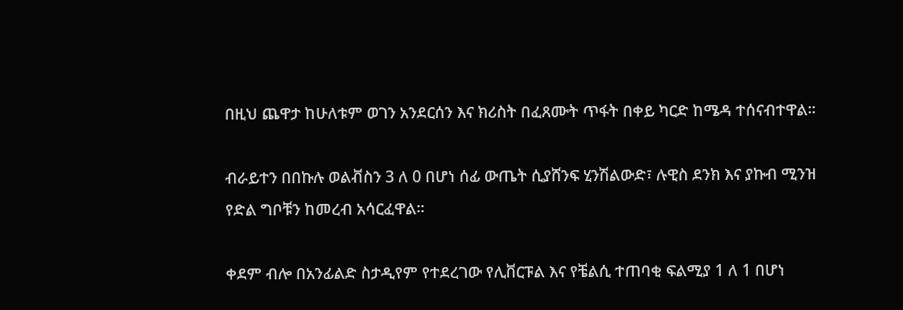በዚህ ጨዋታ ከሁለቱም ወገን አንደርሰን እና ክሪስት በፈጸሙት ጥፋት በቀይ ካርድ ከሜዳ ተሰናብተዋል።

ብራይተን በበኩሉ ወልቭስን 3 ለ 0 በሆነ ሰፊ ውጤት ሲያሸንፍ ሂንሽልውድ፣ ሉዊስ ደንክ እና ያኩብ ሚንዝ የድል ግቦቹን ከመረብ አሳርፈዋል።

ቀደም ብሎ በአንፊልድ ስታዲየም የተደረገው የሊቨርፑል እና የቼልሲ ተጠባቂ ፍልሚያ 1 ለ 1 በሆነ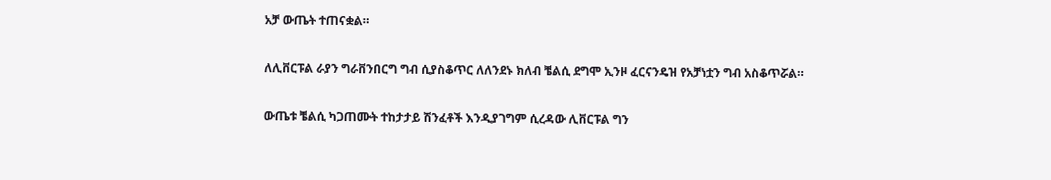አቻ ውጤት ተጠናቋል።

ለሊቨርፑል ራያን ግራቨንበርግ ግብ ሲያስቆጥር ለለንደኑ ክለብ ቼልሲ ደግሞ ኢንዞ ፈርናንዴዝ የአቻነቷን ግብ አስቆጥሯል።

ውጤቱ ቼልሲ ካጋጠሙት ተከታታይ ሽንፈቶች እንዲያገግም ሲረዳው ሊቨርፑል ግን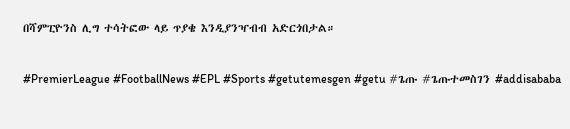በሻምፒዮንስ ሊግ ተሳትፎው ላይ ጥያቄ እንዲያንዣብብ አድርጎበታል።

#PremierLeague #FootballNews #EPL #Sports #getutemesgen #getu #ጌጡ #ጌጡተመስገን #addisababa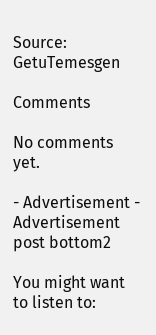Source: GetuTemesgen

Comments

No comments yet.

- Advertisement -
Advertisement post bottom2

You might want to listen to: